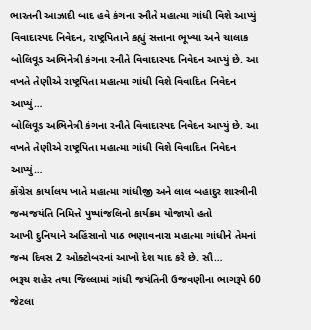ભારતની આઝાદી બાદ હવે કંગના રનૌતે મહાત્મા ગાંધી વિશે આપ્યું વિવાદાસ્પદ નિવેદન, રાષ્ટ્રપિતાને કહ્યું સત્તાના ભૂખ્યા અને ચાલાક
બોલિવૂડ અભિનેત્રી કંગના રનૌતે વિવાદાસ્પદ નિવેદન આપ્યું છે. આ વખતે તેણીએ રાષ્ટ્રપિતા મહાત્મા ગાંધી વિશે વિવાદિત નિવેદન આપ્યું…
બોલિવૂડ અભિનેત્રી કંગના રનૌતે વિવાદાસ્પદ નિવેદન આપ્યું છે. આ વખતે તેણીએ રાષ્ટ્રપિતા મહાત્મા ગાંધી વિશે વિવાદિત નિવેદન આપ્યું…
કોંગ્રેસ કાર્યાલય ખાતે મહાત્મા ગાંધીજી અને લાલ બહાદુર શાસ્ત્રીની જન્મજયંતિ નિમિત્તે પુષ્પાંજલિનો કાર્યક્રમ યોજાયો હતો
આખી દુનિયાને અહિંસાનો પાઠ ભણાવનારા મહાત્મા ગાંધીને તેમનાં જન્મ દિવસ 2 ઓક્ટોબરનાં આખો દેશ યાદ કરે છે. સૌ…
ભરૂચ શહેર તથા જિલ્લામાં ગાંધી જયંતિની ઉજવણીના ભાગરૂપે 60 જેટલા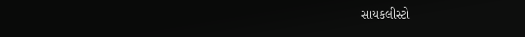સાયકલીસ્ટો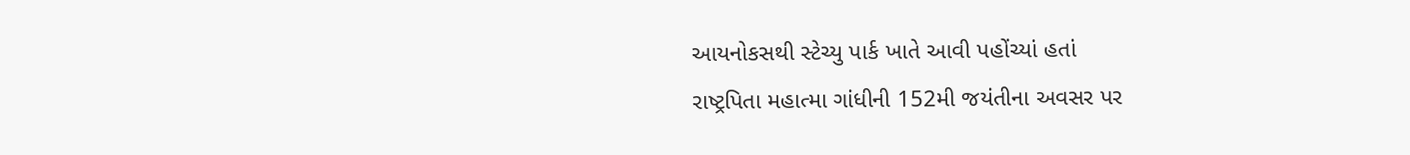આયનોકસથી સ્ટેચ્યુ પાર્ક ખાતે આવી પહોંચ્યાં હતાં
રાષ્ટ્રપિતા મહાત્મા ગાંધીની 152મી જયંતીના અવસર પર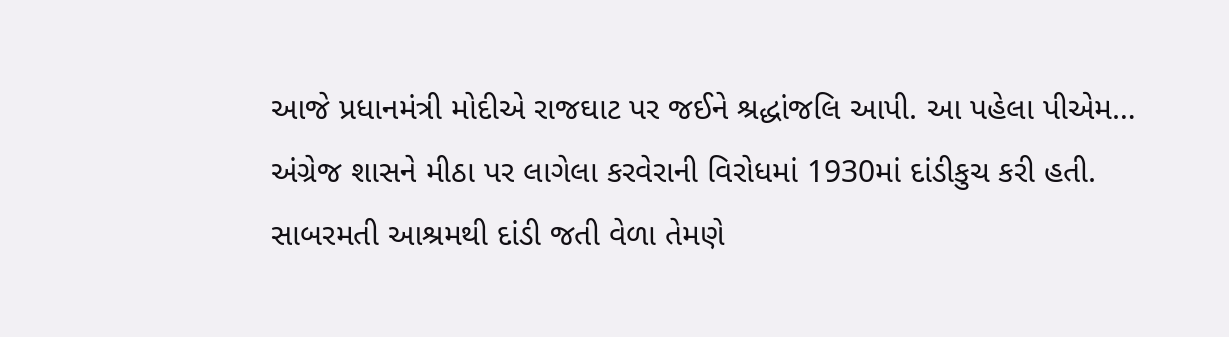આજે પ્રધાનમંત્રી મોદીએ રાજઘાટ પર જઈને શ્રદ્ધાંજલિ આપી. આ પહેલા પીએમ…
અંગ્રેજ શાસને મીઠા પર લાગેલા કરવેરાની વિરોધમાં 1930માં દાંડીકુચ કરી હતી. સાબરમતી આશ્રમથી દાંડી જતી વેળા તેમણે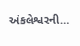અંકલેશ્વરની…